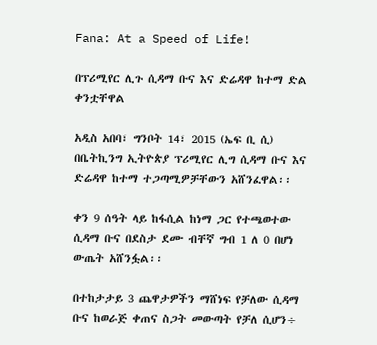Fana: At a Speed of Life!

በፕሪሚየር ሊጉ ሲዳማ ቡና እና ድሬዳዋ ከተማ ድል ቀንቷቸዋል

አዲስ አበባ፣ ግንቦት 14፣ 2015 (ኤፍ ቢ ሲ) በቤትኪንግ ኢትዮጵያ ፕሪሚየር ሊግ ሲዳማ ቡና እና ድሬዳዋ ከተማ ተጋጣሚዎቻቸውን አሸንፈዋል፡፡

ቀን 9 ሰዓት ላይ ከፋሲል ከነማ ጋር የተጫወተው ሲዳማ ቡና በደስታ ደሙ ብቸኛ ግብ 1 ለ 0 በሆነ ውጤት አሸንፏል፡፡

በተከታታይ 3 ጨዋታዎችን ማሸነፍ የቻለው ሲዳማ ቡና ከወራጅ ቀጠና ስጋት መውጣት የቻለ ሲሆን÷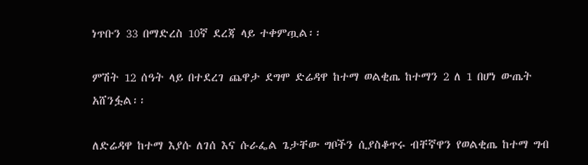ነጥቡን 33 በማድረስ 10ኛ ደረጃ ላይ ተቀምጧል፡፡

ምሽት 12 ሰዓት ላይ በተደረገ ጨዋታ ደግሞ ድሬዳዋ ከተማ ወልቂጤ ከተማን 2 ለ 1 በሆነ ውጤት አሸንፏል፡፡

ለድሬዳዋ ከተማ እያሱ ለገሰ እና ሱራፌል ጌታቸው ግቦችን ሲያስቆጥሩ ብቸኛዋን የወልቂጤ ከተማ ግብ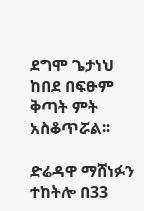ደግሞ ጌታነህ ከበደ በፍፁም ቅጣት ምት አስቆጥሯል፡፡

ድሬዳዋ ማሸነፉን ተከትሎ በ33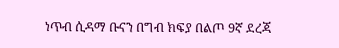ነጥብ ሲዳማ ቡናን በግብ ክፍያ በልጦ 9ኛ ደረጃ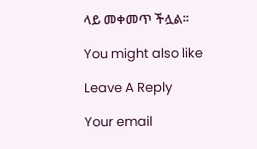ላይ መቀመጥ ችሏል፡፡

You might also like

Leave A Reply

Your email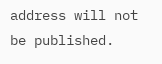address will not be published.